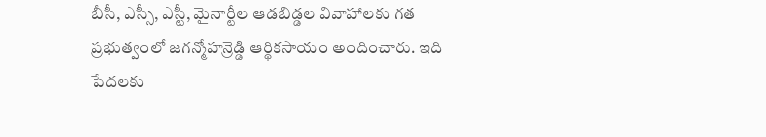బీసీ, ఎస్సీ, ఎస్టీ, మైనార్టీల ఆడబిడ్డల వివాహాలకు గత ప్రభుత్వంలో జగన్మోహన్రెడ్డి ఆర్థికసాయం అందించారు. ఇది పేదలకు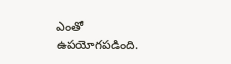ఎంతో ఉపయోగపడింది.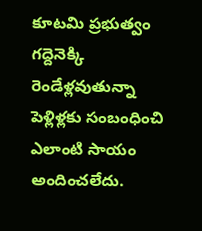కూటమి ప్రభుత్వం గద్దెనెక్కి రెండేళ్లవుతున్నా పెళ్లిళ్లకు సంబంధించి ఎలాంటి సాయం అందించలేదు.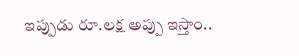ఇప్పుడు రూ.లక్ష అప్పు ఇస్తాం..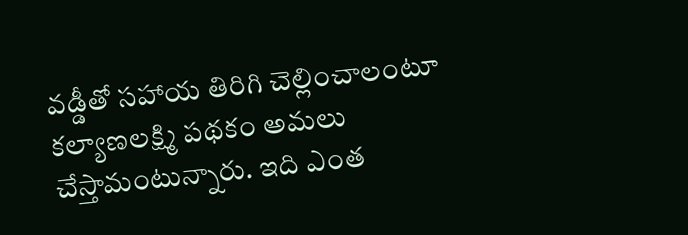వడ్డీతో సహాయ తిరిగి చెల్లించాలంటూ కల్యాణలక్ష్మి పథకం అమలు చేస్తామంటున్నారు. ఇది ఎంత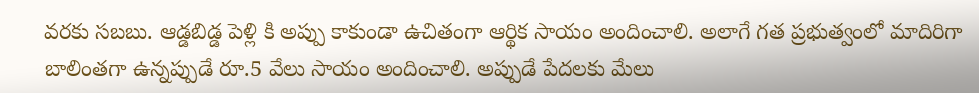వరకు సబబు. ఆడ్డబిడ్డ పెళ్లి కి అప్పు కాకుండా ఉచితంగా ఆర్థిక సాయం అందించాలి. అలాగే గత ప్రభుత్వంలో మాదిరిగా బాలింతగా ఉన్నప్పుడే రూ.5 వేలు సాయం అందించాలి. అప్పుడే పేదలకు మేలు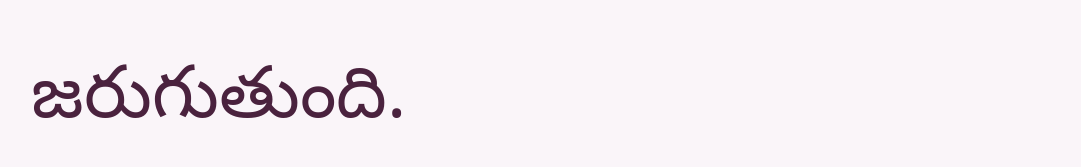జరుగుతుంది.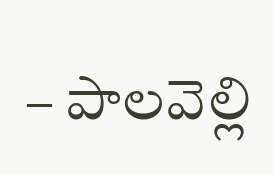– పాలవెల్లి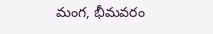మంగ, భీమవరం